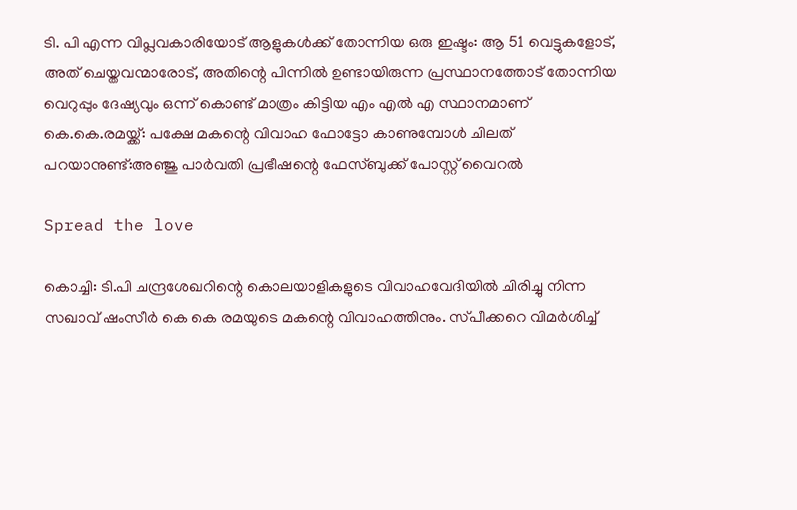ടി. പി എന്ന വിപ്ലവകാരിയോട് ആളുകള്‍ക്ക് തോന്നിയ ഒരു ഇഷ്ടം: ആ 51 വെട്ടുകളോട്, അത് ചെയ്തവന്മാരോട്, അതിന്റെ പിന്നില്‍ ഉണ്ടായിരുന്ന പ്രസ്ഥാനത്തോട് തോന്നിയ വെറുപ്പും ദേഷ്യവും ഒന്ന് കൊണ്ട് മാത്രം കിട്ടിയ എം എൽ എ സ്ഥാനമാണ് കെ.കെ.രമയ്ക്ക്: പക്ഷേ മകന്റെ വിവാഹ ഫോട്ടോ കാണുമ്പോൾ ചിലത് പറയാനുണ്ട്:അഞ്ജു പാർവതി പ്രഭീഷന്റെ ഫേസ്ബുക്ക് പോസ്റ്റ് വൈറൽ

Spread the love

കൊച്ചി: ടി.പി ചന്ദ്രശേഖറിന്റെ കൊലയാളികളുടെ വിവാഹവേദിയില്‍ ചിരിച്ചു നിന്ന സഖാവ് ഷംസീർ കെ കെ രമയുടെ മകന്റെ വിവാഹത്തിനും. സ്‌പീക്കറെ വിമർശിച്ച്‌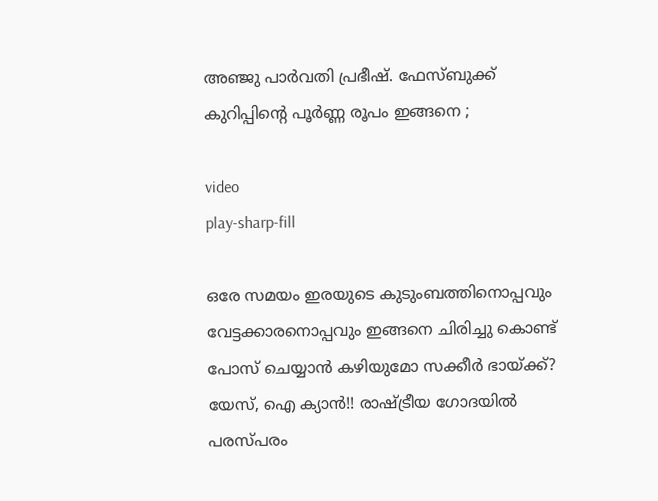അഞ്ജു പാർവതി പ്രഭീഷ്. ഫേസ്ബുക്ക് കുറിപ്പിന്റെ പൂർണ്ണ രൂപം ഇങ്ങനെ ;

video
play-sharp-fill

ഒരേ സമയം ഇരയുടെ കുടുംബത്തിനൊപ്പവും വേട്ടക്കാരനൊപ്പവും ഇങ്ങനെ ചിരിച്ചു കൊണ്ട് പോസ് ചെയ്യാൻ കഴിയുമോ സക്കീർ ഭായ്ക്ക്? യേസ്, ഐ ക്യാൻ!! രാഷ്ട്രീയ ഗോദയില്‍ പരസ്പരം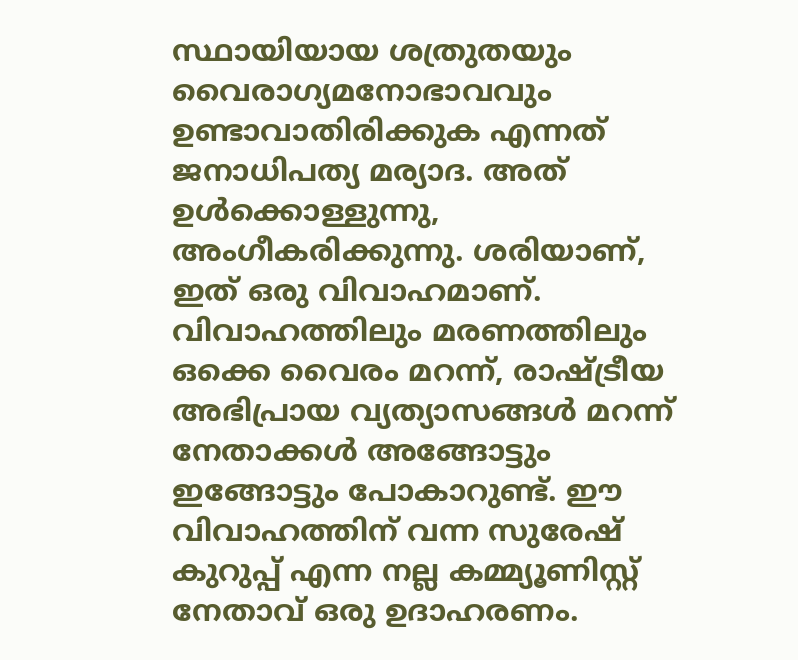സ്ഥായിയായ ശത്രുതയും വൈരാഗ്യമനോഭാവവും ഉണ്ടാവാതിരിക്കുക എന്നത് ജനാധിപത്യ മര്യാദ. അത് ഉള്‍ക്കൊള്ളുന്നു, അംഗീകരിക്കുന്നു. ശരിയാണ്, ഇത് ഒരു വിവാഹമാണ്. വിവാഹത്തിലും മരണത്തിലും ഒക്കെ വൈരം മറന്ന്, രാഷ്ട്രീയ അഭിപ്രായ വ്യത്യാസങ്ങള്‍ മറന്ന് നേതാക്കള്‍ അങ്ങോട്ടും ഇങ്ങോട്ടും പോകാറുണ്ട്. ഈ വിവാഹത്തിന് വന്ന സുരേഷ് കുറുപ്പ് എന്ന നല്ല കമ്മ്യൂണിസ്റ്റ് നേതാവ് ഒരു ഉദാഹരണം.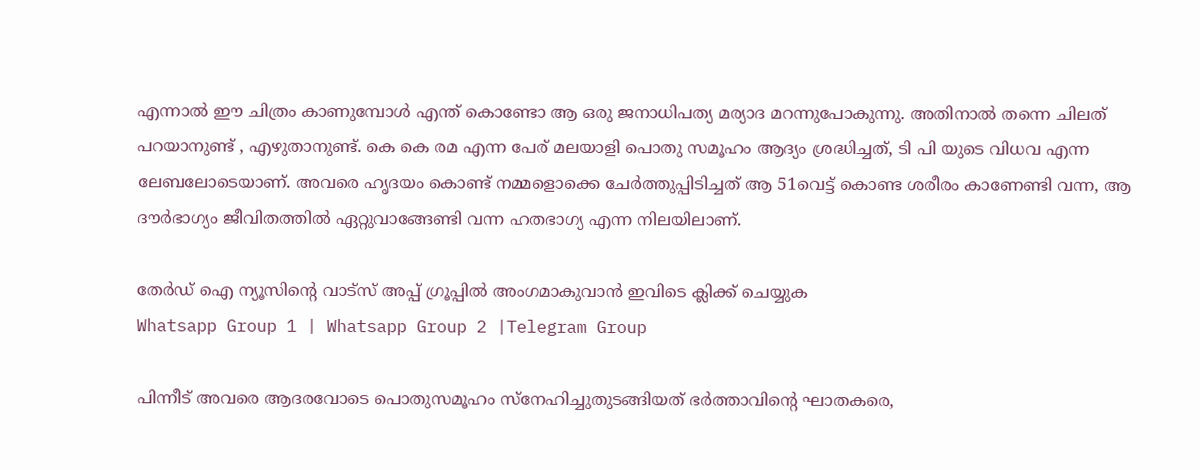എന്നാല്‍ ഈ ചിത്രം കാണുമ്പോള്‍ എന്ത്‌ കൊണ്ടോ ആ ഒരു ജനാധിപത്യ മര്യാദ മറന്നുപോകുന്നു. അതിനാല്‍ തന്നെ ചിലത് പറയാനുണ്ട് , എഴുതാനുണ്ട്. കെ കെ രമ എന്ന പേര് മലയാളി പൊതു സമൂഹം ആദ്യം ശ്രദ്ധിച്ചത്, ടി പി യുടെ വിധവ എന്ന ലേബലോടെയാണ്. അവരെ ഹൃദയം കൊണ്ട് നമ്മളൊക്കെ ചേർത്തുപ്പിടിച്ചത് ആ 51വെട്ട് കൊണ്ട ശരീരം കാണേണ്ടി വന്ന, ആ ദൗർഭാഗ്യം ജീവിതത്തില്‍ ഏറ്റുവാങ്ങേണ്ടി വന്ന ഹതഭാഗ്യ എന്ന നിലയിലാണ്.

തേർഡ് ഐ ന്യൂസിന്റെ വാട്സ് അപ്പ് ഗ്രൂപ്പിൽ അംഗമാകുവാൻ ഇവിടെ ക്ലിക്ക് ചെയ്യുക
Whatsapp Group 1 | Whatsapp Group 2 |Telegram Group

പിന്നീട് അവരെ ആദരവോടെ പൊതുസമൂഹം സ്നേഹിച്ചുതുടങ്ങിയത് ഭർത്താവിന്റെ ഘാതകരെ,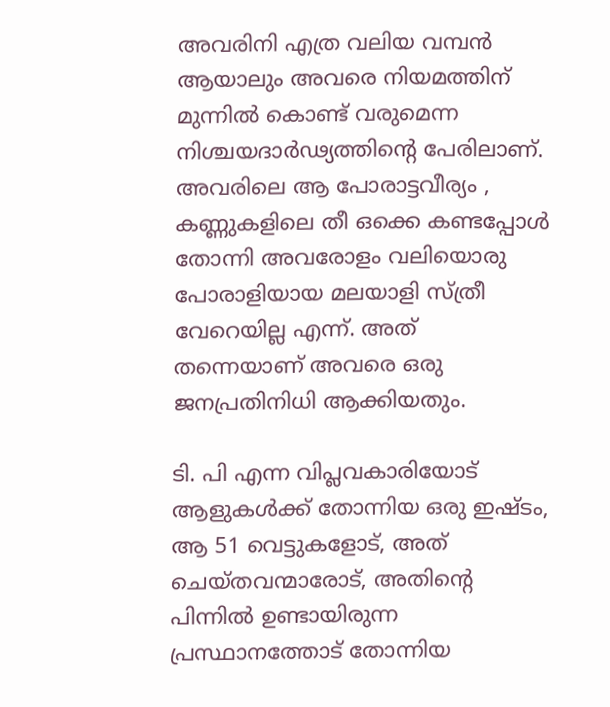അവരിനി എത്ര വലിയ വമ്പൻ ആയാലും അവരെ നിയമത്തിന് മുന്നില്‍ കൊണ്ട് വരുമെന്ന നിശ്ചയദാർഢ്യത്തിന്റെ പേരിലാണ്. അവരിലെ ആ പോരാട്ടവീര്യം , കണ്ണുകളിലെ തീ ഒക്കെ കണ്ടപ്പോള്‍ തോന്നി അവരോളം വലിയൊരു പോരാളിയായ മലയാളി സ്ത്രീ വേറെയില്ല എന്ന്. അത് തന്നെയാണ് അവരെ ഒരു ജനപ്രതിനിധി ആക്കിയതും.

ടി. പി എന്ന വിപ്ലവകാരിയോട് ആളുകള്‍ക്ക് തോന്നിയ ഒരു ഇഷ്ടം, ആ 51 വെട്ടുകളോട്, അത് ചെയ്തവന്മാരോട്, അതിന്റെ പിന്നില്‍ ഉണ്ടായിരുന്ന പ്രസ്ഥാനത്തോട് തോന്നിയ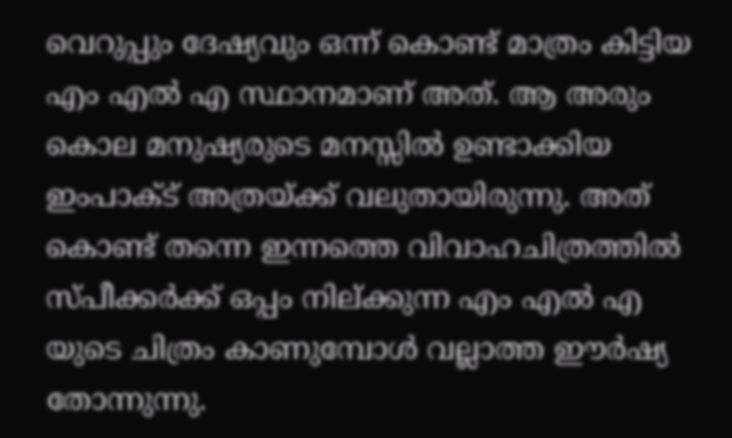വെറുപ്പും ദേഷ്യവും ഒന്ന് കൊണ്ട് മാത്രം കിട്ടിയ എം എൽ എ സ്ഥാനമാണ് അത്. ആ അരും കൊല മനുഷ്യരുടെ മനസ്സില്‍ ഉണ്ടാക്കിയ ഇംപാക്‌ട് അത്രയ്ക്ക് വലുതായിരുന്നു. അത് കൊണ്ട് തന്നെ ഇന്നത്തെ വിവാഹചിത്രത്തില്‍ സ്പീക്കർക്ക് ഒപ്പം നില്ക്കുന്ന എം എൽ എ യുടെ ചിത്രം കാണുമ്പോള്‍ വല്ലാത്ത ഈർഷ്യ തോന്നുന്നു.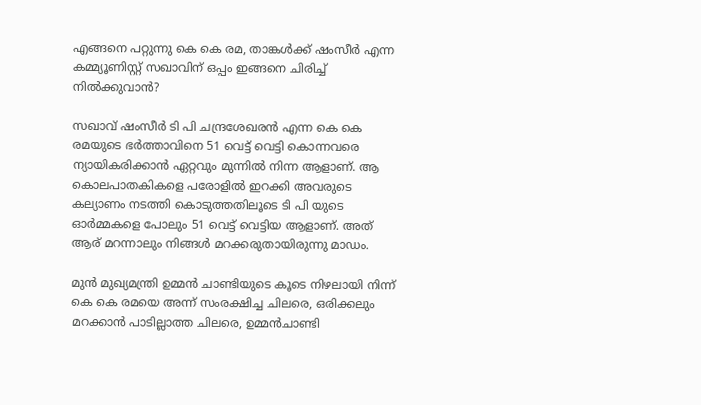എങ്ങനെ പറ്റുന്നു കെ കെ രമ, താങ്കള്‍ക്ക് ഷംസീർ എന്ന കമ്മ്യൂണിസ്റ്റ് സഖാവിന് ഒപ്പം ഇങ്ങനെ ചിരിച്ച്‌ നില്‍ക്കുവാൻ?

സഖാവ് ഷംസീർ ടി പി ചന്ദ്രശേഖരൻ എന്ന കെ കെ രമയുടെ ഭർത്താവിനെ 51 വെട്ട് വെട്ടി കൊന്നവരെ ന്യായികരിക്കാൻ ഏറ്റവും മുന്നില്‍ നിന്ന ആളാണ്. ആ കൊലപാതകികളെ പരോളില്‍ ഇറക്കി അവരുടെ കല്യാണം നടത്തി കൊടുത്തതിലൂടെ ടി പി യുടെ ഓർമ്മകളെ പോലും 51 വെട്ട് വെട്ടിയ ആളാണ്. അത് ആര് മറന്നാലും നിങ്ങള്‍ മറക്കരുതായിരുന്നു മാഡം.

മുൻ മുഖ്യമന്ത്രി ഉമ്മൻ ചാണ്ടിയുടെ കൂടെ നിഴലായി നിന്ന് കെ കെ രമയെ അന്ന് സംരക്ഷിച്ച ചിലരെ, ഒരിക്കലും മറക്കാൻ പാടില്ലാത്ത ചിലരെ, ഉമ്മൻചാണ്ടി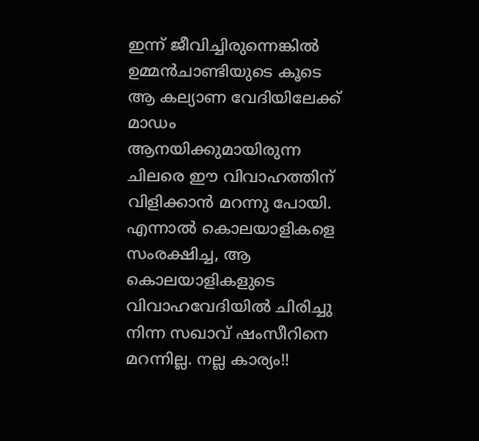ഇന്ന് ജീവിച്ചിരുന്നെങ്കില്‍ ഉമ്മൻചാണ്ടിയുടെ കൂടെ ആ കല്യാണ വേദിയിലേക്ക് മാഡം ആനയിക്കുമായിരുന്ന ചിലരെ ഈ വിവാഹത്തിന് വിളിക്കാൻ മറന്നു പോയി. എന്നാല്‍ കൊലയാളികളെ സംരക്ഷിച്ച, ആ കൊലയാളികളുടെ വിവാഹവേദിയില്‍ ചിരിച്ചു നിന്ന സഖാവ് ഷംസീറിനെ മറന്നില്ല. നല്ല കാര്യം!!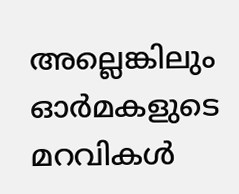അല്ലെങ്കിലും ഓർമകളുടെ മറവികള്‍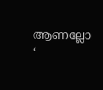ആണല്ലോ ‘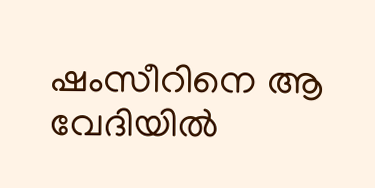ഷംസീറിനെ ആ വേദിയില്‍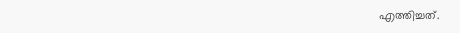എത്തിച്ചത്.